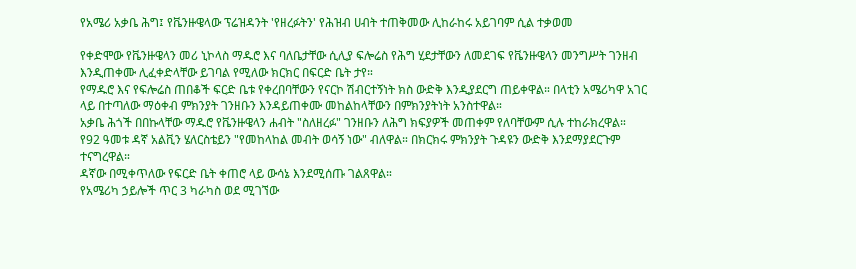የአሜሪ አቃቤ ሕግ፤ የቬንዙዌላው ፕሬዝዳንት 'የዘረፉትን' የሕዝብ ሀብት ተጠቅመው ሊከራከሩ አይገባም ሲል ተቃወመ

የቀድሞው የቬንዙዌላን መሪ ኒኮላስ ማዱሮ እና ባለቤታቸው ሲሊያ ፍሎሬስ የሕግ ሂደታቸውን ለመደገፍ የቬንዙዌላን መንግሥት ገንዘብ እንዲጠቀሙ ሊፈቀድላቸው ይገባል የሚለው ክርክር በፍርድ ቤት ታየ።
የማዱሮ እና የፍሎሬስ ጠበቆች ፍርድ ቤቱ የቀረበባቸውን የናርኮ ሽብርተኝነት ክስ ውድቅ እንዲያደርግ ጠይቀዋል። በላቲን አሜሪካዋ አገር ላይ በተጣለው ማዕቀብ ምክንያት ገንዘቡን እንዳይጠቀሙ መከልከላቸውን በምክንያትነት አንስተዋል።
አቃቤ ሕጎች በበኩላቸው ማዱሮ የቬንዙዌላን ሐብት "ስለዘረፉ" ገንዘቡን ለሕግ ክፍያዎች መጠቀም የለባቸውም ሲሉ ተከራክረዋል።
የ92 ዓመቱ ዳኛ አልቪን ሄለርስቴይን "የመከላከል መብት ወሳኝ ነው" ብለዋል። በክርክሩ ምክንያት ጉዳዩን ውድቅ እንደማያደርጉም ተናግረዋል።
ዳኛው በሚቀጥለው የፍርድ ቤት ቀጠሮ ላይ ውሳኔ እንደሚሰጡ ገልጸዋል።
የአሜሪካ ኃይሎች ጥር 3 ካራካስ ወደ ሚገኘው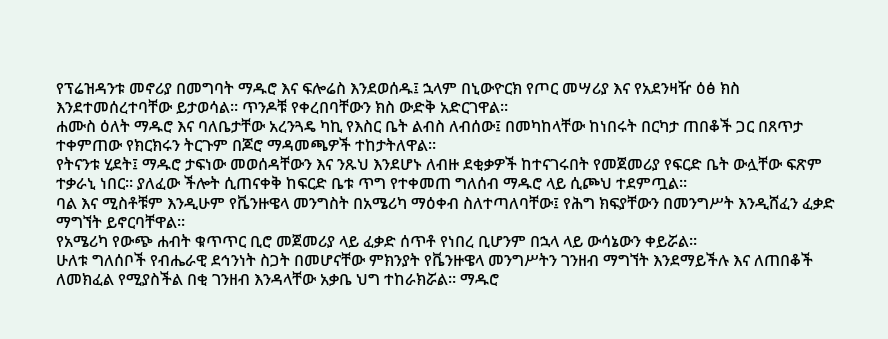የፕሬዝዳንቱ መኖሪያ በመግባት ማዱሮ እና ፍሎሬስ እንደወሰዱ፤ ኋላም በኒውዮርክ የጦር መሣሪያ እና የአደንዛዥ ዕፅ ክስ እንደተመሰረተባቸው ይታወሳል። ጥንዶቹ የቀረበባቸውን ክስ ውድቅ አድርገዋል።
ሐሙስ ዕለት ማዱሮ እና ባለቤታቸው አረንጓዴ ካኪ የእስር ቤት ልብስ ለብሰው፤ በመካከላቸው ከነበሩት በርካታ ጠበቆች ጋር በጸጥታ ተቀምጠው የክርክሩን ትርጉም በጆሮ ማዳመጫዎች ተከታትለዋል።
የትናንቱ ሂደት፤ ማዱሮ ታፍነው መወሰዳቸውን እና ንጹህ እንደሆኑ ለብዙ ደቂቃዎች ከተናገሩበት የመጀመሪያ የፍርድ ቤት ውሏቸው ፍጽም ተቃራኒ ነበር። ያለፈው ችሎት ሲጠናቀቅ ከፍርድ ቤቱ ጥግ የተቀመጠ ግለሰብ ማዱሮ ላይ ሲጮህ ተደምጧል።
ባል እና ሚስቶቹም እንዲሁም የቬንዙዌላ መንግስት በአሜሪካ ማዕቀብ ስለተጣለባቸው፤ የሕግ ክፍያቸውን በመንግሥት እንዲሸፈን ፈቃድ ማግኘት ይኖርባቸዋል።
የአሜሪካ የውጭ ሐብት ቁጥጥር ቢሮ መጀመሪያ ላይ ፈቃድ ሰጥቶ የነበረ ቢሆንም በኋላ ላይ ውሳኔውን ቀይሯል።
ሁለቱ ግለሰቦች የብሔራዊ ደኅንነት ስጋት በመሆናቸው ምክንያት የቬንዙዌላ መንግሥትን ገንዘብ ማግኘት እንደማይችሉ እና ለጠበቆች ለመክፈል የሚያስችል በቂ ገንዘብ እንዳላቸው አቃቤ ህግ ተከራክሯል። ማዱሮ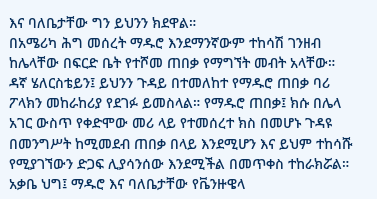እና ባለቤታቸው ግን ይህንን ክደዋል።
በአሜሪካ ሕግ መሰረት ማዱሮ እንደማንኛውም ተከሳሽ ገንዘብ ከሌላቸው በፍርድ ቤት የተሾመ ጠበቃ የማግኘት መብት አላቸው።
ዳኛ ሄለርስቴይን፤ ይህንን ጉዳይ በተመለከተ የማዱሮ ጠበቃ ባሪ ፖላክን መከራከሪያ የደገፉ ይመስላል። የማዱሮ ጠበቃ፤ ክሱ በሌላ አገር ውስጥ የቀድሞው መሪ ላይ የተመሰረተ ክስ በመሆኑ ጉዳዩ በመንግሥት ከሚመደብ ጠበቃ በላይ እንደሚሆን እና ይህም ተከሳሹ የሚያገኘውን ድጋፍ ሊያሳንሰው እንደሚችል በመጥቀስ ተከራክሯል።
አቃቤ ህግ፤ ማዱሮ እና ባለቤታቸው የቬንዙዌላ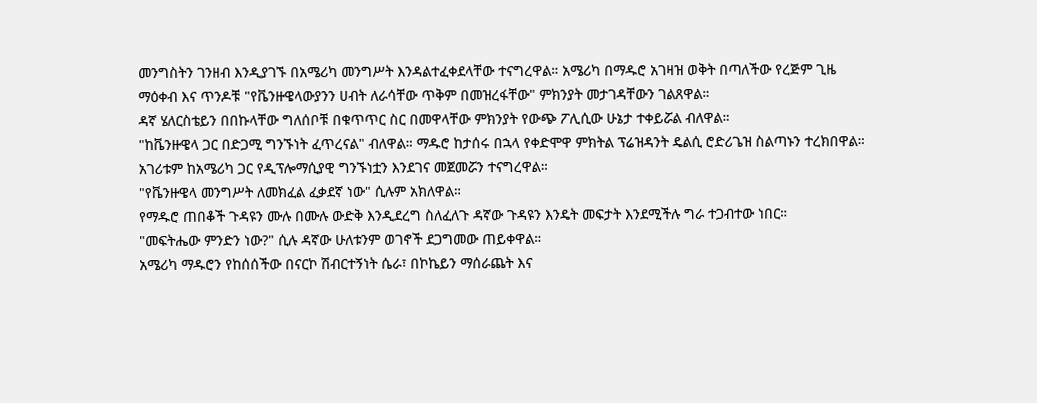መንግስትን ገንዘብ እንዲያገኙ በአሜሪካ መንግሥት እንዳልተፈቀደላቸው ተናግረዋል። አሜሪካ በማዱሮ አገዛዝ ወቅት በጣለችው የረጅም ጊዜ ማዕቀብ እና ጥንዶቹ "የቬንዙዌላውያንን ሀብት ለራሳቸው ጥቅም በመዝረፋቸው" ምክንያት መታገዳቸውን ገልጸዋል።
ዳኛ ሄለርስቴይን በበኩላቸው ግለሰቦቹ በቁጥጥር ስር በመዋላቸው ምክንያት የውጭ ፖሊሲው ሁኔታ ተቀይሯል ብለዋል።
"ከቬንዙዌላ ጋር በድጋሚ ግንኙነት ፈጥረናል" ብለዋል። ማዱሮ ከታሰሩ በኋላ የቀድሞዋ ምክትል ፕሬዝዳንት ዴልሲ ሮድሪጌዝ ስልጣኑን ተረክበዋል። አገሪቱም ከአሜሪካ ጋር የዲፕሎማሲያዊ ግንኙነቷን እንደገና መጀመሯን ተናግረዋል።
"የቬንዙዌላ መንግሥት ለመክፈል ፈቃደኛ ነው" ሲሉም አክለዋል።
የማዱሮ ጠበቆች ጉዳዩን ሙሉ በሙሉ ውድቅ እንዲደረግ ስለፈለጉ ዳኛው ጉዳዩን እንዴት መፍታት እንደሚችሉ ግራ ተጋብተው ነበር።
"መፍትሔው ምንድን ነው?" ሲሉ ዳኛው ሁለቱንም ወገኖች ደጋግመው ጠይቀዋል።
አሜሪካ ማዱሮን የከሰሰችው በናርኮ ሽብርተኝነት ሴራ፣ በኮኬይን ማሰራጨት እና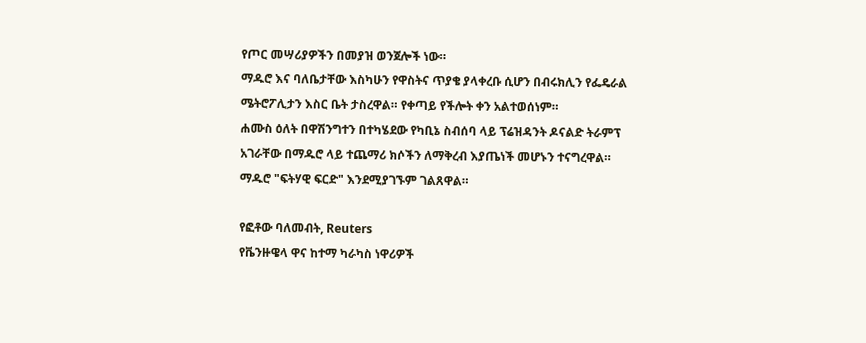የጦር መሣሪያዎችን በመያዝ ወንጀሎች ነው።
ማዱሮ እና ባለቤታቸው እስካሁን የዋስትና ጥያቄ ያላቀረቡ ሲሆን በብሩክሊን የፌዴራል ሜትሮፖሊታን እስር ቤት ታስረዋል። የቀጣይ የችሎት ቀን አልተወሰነም።
ሐሙስ ዕለት በዋሽንግተን በተካሄደው የካቢኔ ስብሰባ ላይ ፕሬዝዳንት ዶናልድ ትራምፕ አገራቸው በማዱሮ ላይ ተጨማሪ ክሶችን ለማቅረብ እያጤነች መሆኑን ተናግረዋል። ማዱሮ "ፍትሃዊ ፍርድ" እንደሚያገኙም ገልጸዋል።

የፎቶው ባለመብት, Reuters
የቬንዙዌላ ዋና ከተማ ካራካስ ነዋሪዎች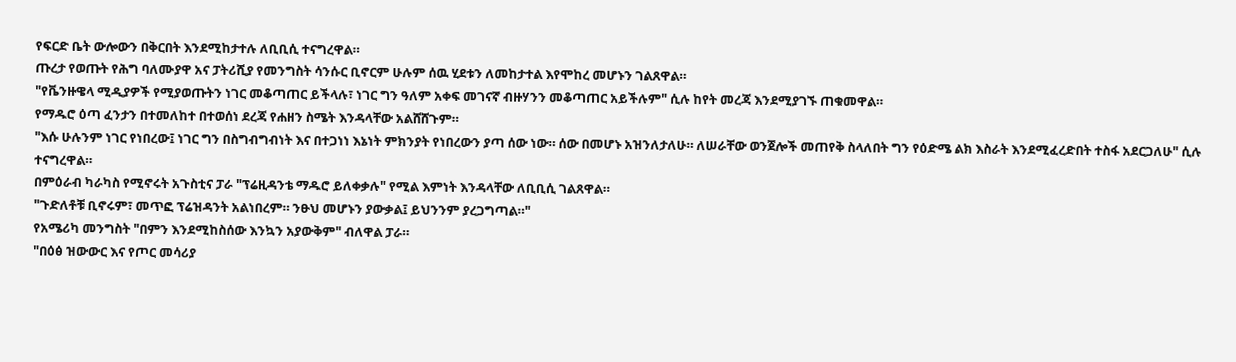የፍርድ ቤት ውሎውን በቅርበት እንደሚከታተሉ ለቢቢሲ ተናግረዋል።
ጡረታ የወጡት የሕግ ባለሙያዋ አና ፓትሪሺያ የመንግስት ሳንሱር ቢኖርም ሁሉም ሰዉ ሂደቱን ለመከታተል እየሞከረ መሆኑን ገልጸዋል።
"የቬንዙዌላ ሚዲያዎች የሚያወጡትን ነገር መቆጣጠር ይችላሉ፣ ነገር ግን ዓለም አቀፍ መገናኛ ብዙሃንን መቆጣጠር አይችሉም" ሲሉ ከየት መረጃ እንደሚያገኙ ጠቁመዋል።
የማዱሮ ዕጣ ፈንታን በተመለከተ በተወሰነ ደረጃ የሐዘን ስሜት እንዳላቸው አልሸሸጉም።
"እሱ ሁሉንም ነገር የነበረው፤ ነገር ግን በስግብግብነት እና በተጋነነ እኔነት ምክንያት የነበረውን ያጣ ሰው ነው። ሰው በመሆኑ አዝንለታለሁ። ለሠራቸው ወንጀሎች መጠየቅ ስላለበት ግን የዕድሜ ልክ እስራት እንደሚፈረድበት ተስፋ አደርጋለሁ" ሲሉ ተናግረዋል።
በምዕራብ ካራካስ የሚኖሩት አጉስቲና ፓራ "ፕሬዚዳንቴ ማዱሮ ይለቀቃሉ" የሚል እምነት እንዳላቸው ለቢቢሲ ገልጸዋል።
"ጉድለቶቹ ቢኖሩም፣ መጥፎ ፕሬዝዳንት አልነበረም። ንፁህ መሆኑን ያውቃል፤ ይህንንም ያረጋግጣል።"
የአሜሪካ መንግስት "በምን እንደሚከስሰው እንኳን አያውቅም" ብለዋል ፓራ።
"በዕፅ ዝውውር እና የጦር መሳሪያ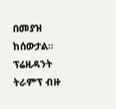በመያዝ ከሰውታል። ፕሬዚዳንት ትራምፕ ብዙ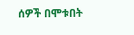ሰዎች በሞቱበት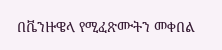በቬንዙዌላ የሚፈጽሙትን መቀበል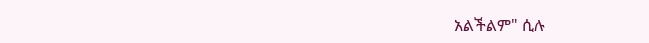አልችልም" ሲሉ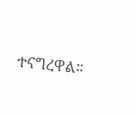ተናግረዋል።